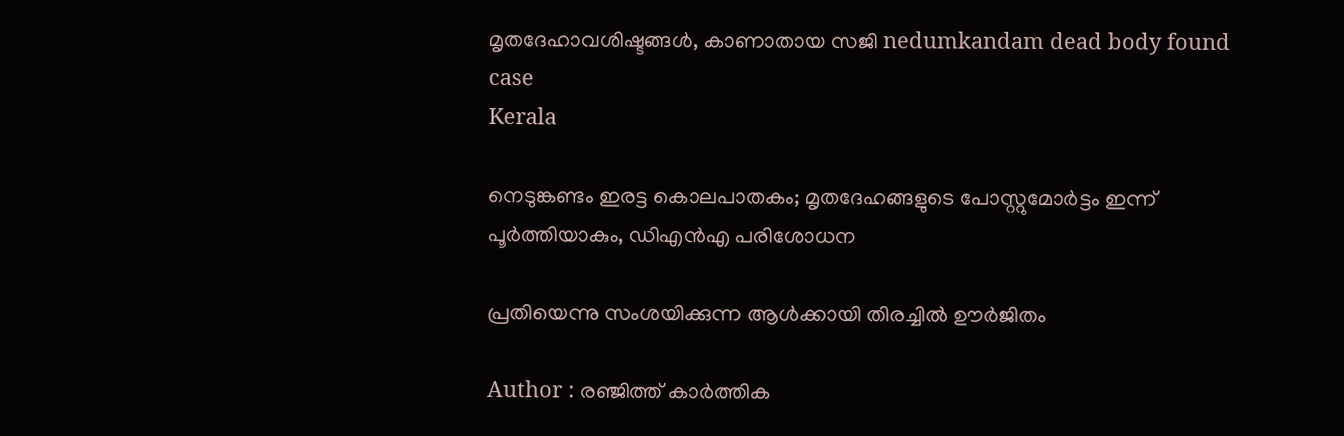മൃതദേഹാവശിഷ്ടങ്ങൾ, കാണാതായ സജി nedumkandam dead body found case
Kerala

നെടുങ്കണ്ടം ഇരട്ട കൊലപാതകം; മൃതദേഹങ്ങളുടെ പോസ്റ്റുമോർട്ടം ഇന്ന് പൂർത്തിയാകും, ഡിഎൻഎ പരിശോധന

പ്രതിയെന്നു സംശയിക്കുന്ന ആൾക്കായി തിരച്ചിൽ ഊർജിതം

Author : രഞ്ജിത്ത് കാർത്തിക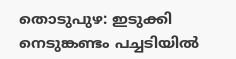തൊടുപുഴ: ഇടുക്കി നെടുങ്കണ്ടം പച്ചടിയിൽ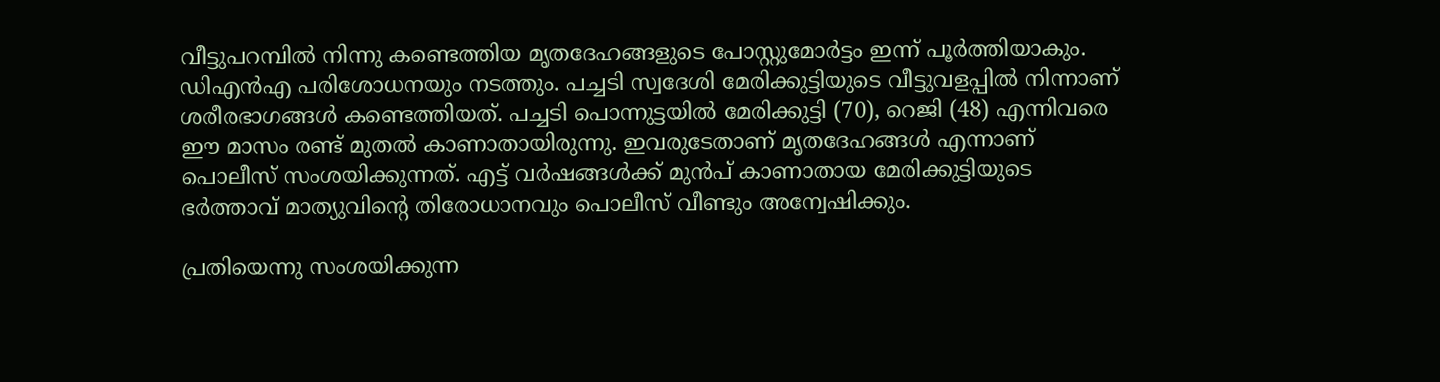വീട്ടുപറമ്പിൽ നിന്നു കണ്ടെത്തിയ മൃതദേഹങ്ങളുടെ പോസ്റ്റുമോർട്ടം ഇന്ന് പൂർത്തിയാകും. ഡിഎൻഎ പരിശോധനയും നടത്തും. പച്ചടി സ്വദേശി മേരിക്കുട്ടിയുടെ വീട്ടുവളപ്പില്‍ നിന്നാണ് ശരീരഭാഗങ്ങള്‍ കണ്ടെത്തിയത്. പച്ചടി പൊന്നുട്ടയില്‍ മേരിക്കുട്ടി (70), റെജി (48) എന്നിവരെ ഈ മാസം രണ്ട് മുതല്‍ കാണാതായിരുന്നു. ഇവരുടേതാണ് മൃതദേഹങ്ങള്‍ എന്നാണ് പൊലീസ് സംശയിക്കുന്നത്. എട്ട് വർഷങ്ങൾക്ക് മുൻപ് കാണാതായ മേരിക്കുട്ടിയുടെ ഭർത്താവ് മാത്യുവിന്റെ തിരോധാനവും പൊലീസ് വീണ്ടും അന്വേഷിക്കും.

പ്രതിയെന്നു സംശയിക്കുന്ന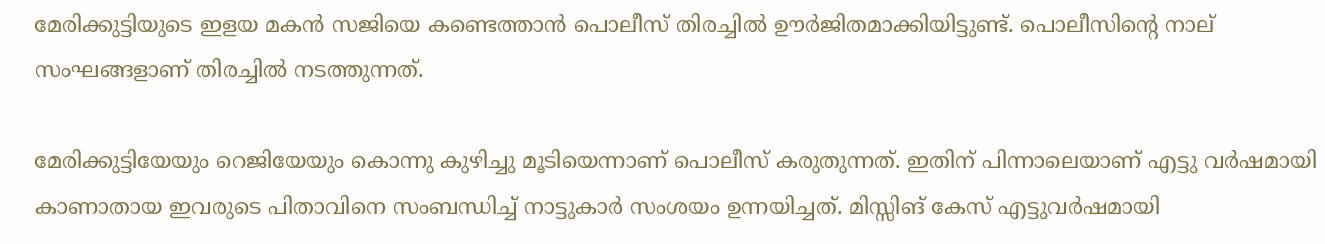മേരിക്കുട്ടിയുടെ ഇളയ മകൻ സജിയെ കണ്ടെത്താൻ പൊലീസ് തിരച്ചിൽ ഊർജിതമാക്കിയിട്ടുണ്ട്. പൊലീസിന്റെ നാല് സംഘങ്ങളാണ് തിരച്ചിൽ നടത്തുന്നത്.

മേരിക്കുട്ടിയേയും റെജിയേയും കൊന്നു കുഴിച്ചു മൂടിയെന്നാണ് പൊലീസ് കരുതുന്നത്. ഇതിന് പിന്നാലെയാണ് എട്ടു വര്‍ഷമായി കാണാതായ ഇവരുടെ പിതാവിനെ സംബന്ധിച്ച് നാട്ടുകാര്‍ സംശയം ഉന്നയിച്ചത്. മിസ്സിങ് കേസ് എട്ടുവര്‍ഷമായി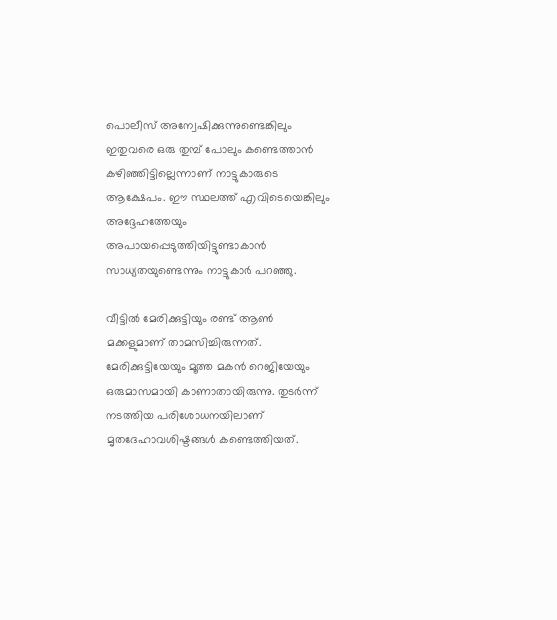പൊലീസ് അന്വേഷിക്കുന്നുണ്ടെങ്കിലും ഇതുവരെ ഒരു തുമ്പ് പോലും കണ്ടെത്താന്‍ കഴിഞ്ഞിട്ടില്ലെന്നാണ് നാട്ടുകാരുടെ ആക്ഷേപം. ഈ സ്ഥലത്ത് എവിടെയെങ്കിലും അദ്ദേഹത്തേയും അപായപ്പെടുത്തിയിട്ടുണ്ടാകാന്‍ സാധ്യതയുണ്ടെന്നും നാട്ടുകാര്‍ പറഞ്ഞു.

വീട്ടില്‍ മേരിക്കുട്ടിയും രണ്ട് ആണ്‍ മക്കളുമാണ് താമസിച്ചിരുന്നത്. മേരിക്കുട്ടിയേയും മൂത്ത മകന്‍ റെജിയേയും ഒരുമാസമായി കാണാതായിരുന്നു. തുടര്‍ന്ന് നടത്തിയ പരിശോധനയിലാണ് മൃതദേഹാവശിഷ്ടങ്ങള്‍ കണ്ടെത്തിയത്.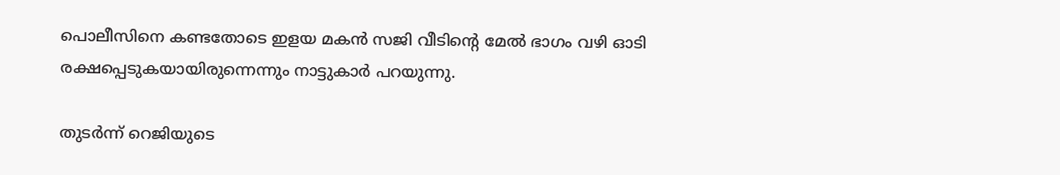പൊലീസിനെ കണ്ടതോടെ ഇളയ മകന്‍ സജി വീടിന്റെ മേല്‍ ഭാഗം വഴി ഓടി രക്ഷപ്പെടുകയായിരുന്നെന്നും നാട്ടുകാര്‍ പറയുന്നു.

തുടര്‍ന്ന് റെജിയുടെ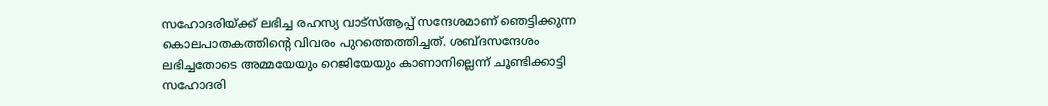സഹോദരിയ്ക്ക് ലഭിച്ച രഹസ്യ വാട്‌സ്ആപ്പ് സന്ദേശമാണ് ഞെട്ടിക്കുന്ന കൊലപാതകത്തിന്റെ വിവരം പുറത്തെത്തിച്ചത്. ശബ്ദസന്ദേശം ലഭിച്ചതോടെ അമ്മയേയും റെജിയേയും കാണാനില്ലെന്ന് ചൂണ്ടിക്കാട്ടി സഹോദരി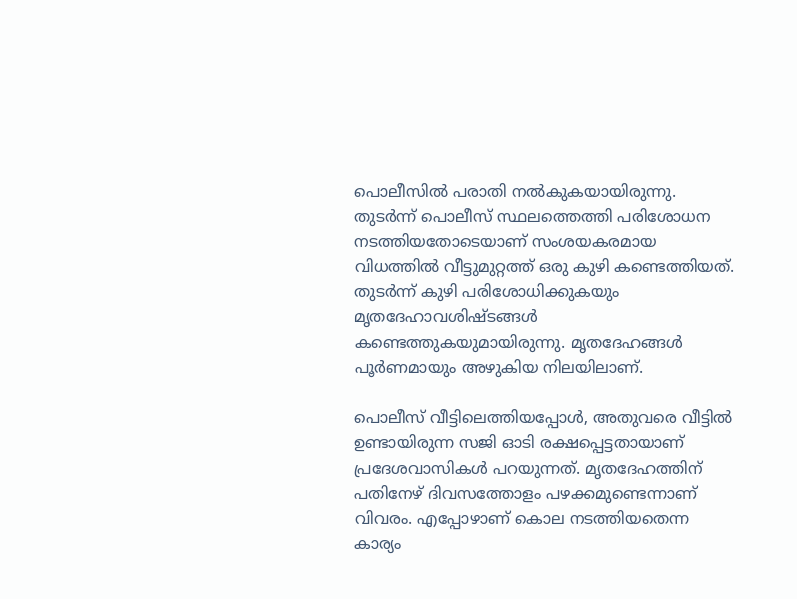പൊലീസില്‍ പരാതി നല്‍കുകയായിരുന്നു. തുടര്‍ന്ന് പൊലീസ് സ്ഥലത്തെത്തി പരിശോധന നടത്തിയതോടെയാണ് സംശയകരമായ വിധത്തില്‍ വീട്ടുമുറ്റത്ത് ഒരു കുഴി കണ്ടെത്തിയത്. തുടര്‍ന്ന് കുഴി പരിശോധിക്കുകയും മൃതദേഹാവശിഷ്ടങ്ങള്‍ കണ്ടെത്തുകയുമായിരുന്നു. മൃതദേഹങ്ങള്‍ പൂര്‍ണമായും അഴുകിയ നിലയിലാണ്.

പൊലീസ് വീട്ടിലെത്തിയപ്പോള്‍, അതുവരെ വീട്ടില്‍ ഉണ്ടായിരുന്ന സജി ഓടി രക്ഷപ്പെട്ടതായാണ് പ്രദേശവാസികള്‍ പറയുന്നത്. മൃതദേഹത്തിന് പതിനേഴ് ദിവസത്തോളം പഴക്കമുണ്ടെന്നാണ് വിവരം. എപ്പോഴാണ് കൊല നടത്തിയതെന്ന കാര്യം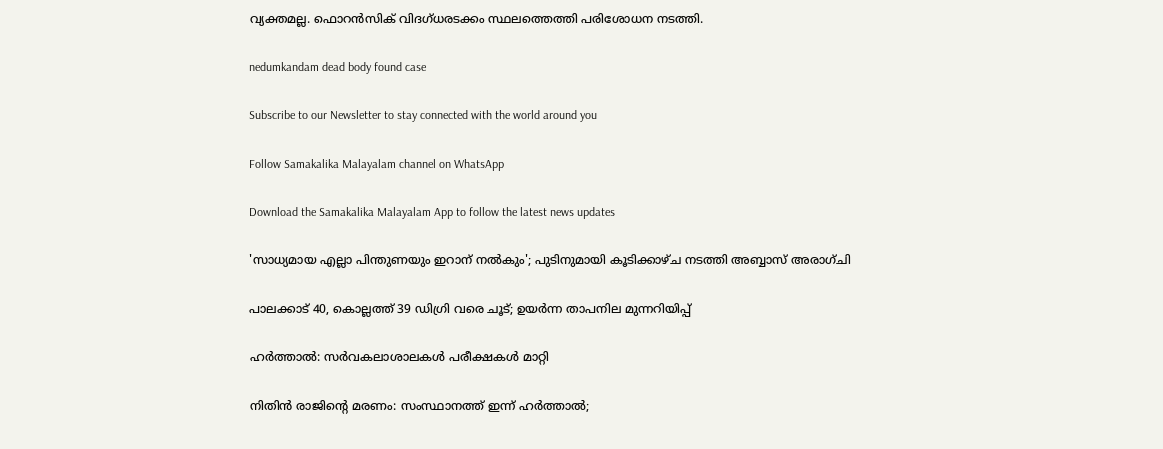വ്യക്തമല്ല. ഫൊറന്‍സിക് വിദഗ്ധരടക്കം സ്ഥലത്തെത്തി പരിശോധന നടത്തി.

nedumkandam dead body found case

Subscribe to our Newsletter to stay connected with the world around you

Follow Samakalika Malayalam channel on WhatsApp

Download the Samakalika Malayalam App to follow the latest news updates

'സാധ്യമായ എല്ലാ പിന്തുണയും ഇറാന് നല്‍കും'; പുടിനുമായി കൂടിക്കാഴ്ച നടത്തി അബ്ബാസ് അരാഗ്ചി

പാലക്കാട് 40, കൊല്ലത്ത് 39 ഡിഗ്രി വരെ ചൂട്; ഉയർന്ന താപനില മുന്നറിയിപ്പ്

ഹര്‍ത്താല്‍: സര്‍വകലാശാലകള്‍ പരീക്ഷകള്‍ മാറ്റി

നിതിന്‍ രാജിന്റെ മരണം: സംസ്ഥാനത്ത് ഇന്ന് ഹര്‍ത്താല്‍;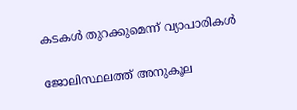കടകള്‍ തുറക്കുമെന്ന് വ്യാപാരികള്‍

ജോലിസ്ഥലത്ത് അനുകൂല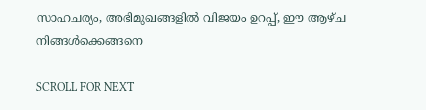സാഹചര്യം, അഭിമുഖങ്ങളില്‍ വിജയം ഉറപ്പ്, ഈ ആഴ്ച നിങ്ങള്‍ക്കെങ്ങനെ

SCROLL FOR NEXT